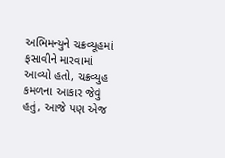અભિમન્યુને ચક્રવ્યૂહમાં ફસાવીને મારવામાં આવ્યો હતો, ચક્રવ્યુહ કમળના આકાર જેવું હતું, આજે પણ એજ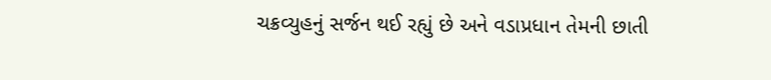ચક્રવ્યુહનું સર્જન થઈ રહ્યું છે અને વડાપ્રધાન તેમની છાતી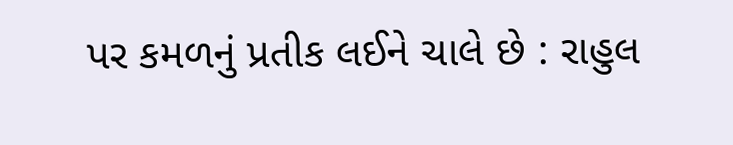પર કમળનું પ્રતીક લઈને ચાલે છે : રાહુલ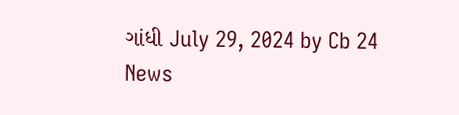ગાંધી July 29, 2024 by Cb 24 News